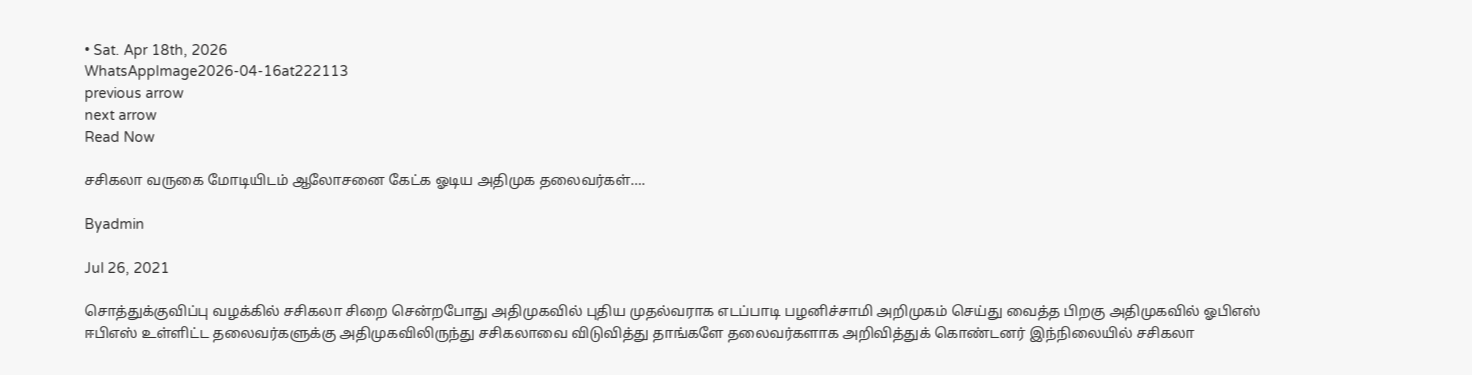• Sat. Apr 18th, 2026
WhatsAppImage2026-04-16at222113
previous arrow
next arrow
Read Now

சசிகலா வருகை மோடியிடம் ஆலோசனை கேட்க ஓடிய அதிமுக தலைவர்கள்….

Byadmin

Jul 26, 2021

சொத்துக்குவிப்பு வழக்கில் சசிகலா சிறை சென்றபோது அதிமுகவில் புதிய முதல்வராக எடப்பாடி பழனிச்சாமி அறிமுகம் செய்து வைத்த பிறகு அதிமுகவில் ஓபிஎஸ் ஈபிஎஸ் உள்ளிட்ட தலைவர்களுக்கு அதிமுகவிலிருந்து சசிகலாவை விடுவித்து தாங்களே தலைவர்களாக அறிவித்துக் கொண்டனர் இந்நிலையில் சசிகலா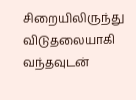சிறையிலிருந்து விடுதலையாகி வந்தவுடன்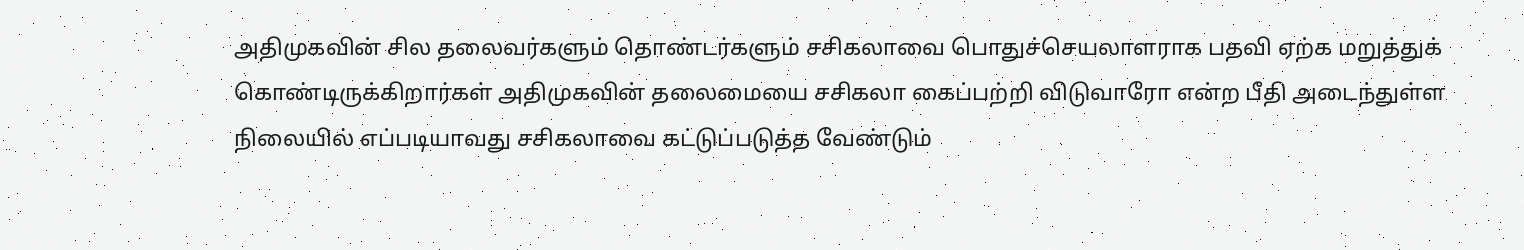அதிமுகவின் சில தலைவர்களும் தொண்டர்களும் சசிகலாவை பொதுச்செயலாளராக பதவி ஏற்க மறுத்துக் கொண்டிருக்கிறார்கள் அதிமுகவின் தலைமையை சசிகலா கைப்பற்றி விடுவாரோ என்ற பீதி அடைந்துள்ள நிலையில் எப்படியாவது சசிகலாவை கட்டுப்படுத்த வேண்டும்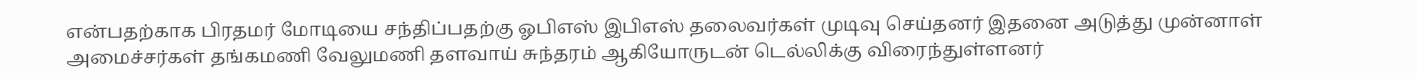என்பதற்காக பிரதமர் மோடியை சந்திப்பதற்கு ஓபிஎஸ் இபிஎஸ் தலைவர்கள் முடிவு செய்தனர் இதனை அடுத்து முன்னாள் அமைச்சர்கள் தங்கமணி வேலுமணி தளவாய் சுந்தரம் ஆகியோருடன் டெல்லிக்கு விரைந்துள்ளனர்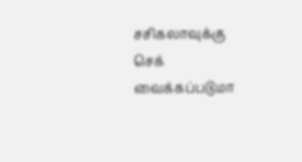சசிகலாவுக்கு செக் வைக்கப்படுமா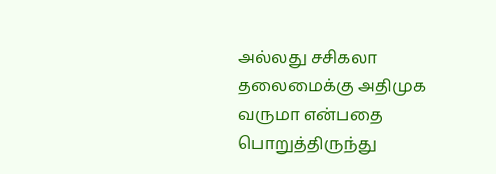அல்லது சசிகலா தலைமைக்கு அதிமுக வருமா என்பதை பொறுத்திருந்து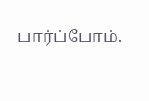பார்ப்போம்.